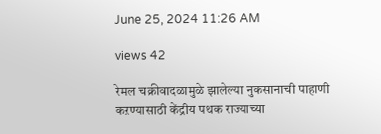June 25, 2024 11:26 AM

views 42

रेमल चक्रीवादळामुळे झालेल्या नुकसानाची पाहाणी कऱण्यासाठी केंद्रीय पथक राज्याच्या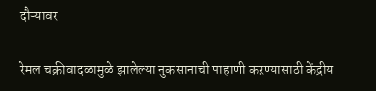दौऱ्यावर

रेमल चक्रीवादळामुळे झालेल्या नुकसानाची पाहाणी कऱण्यासाठी केंद्रीय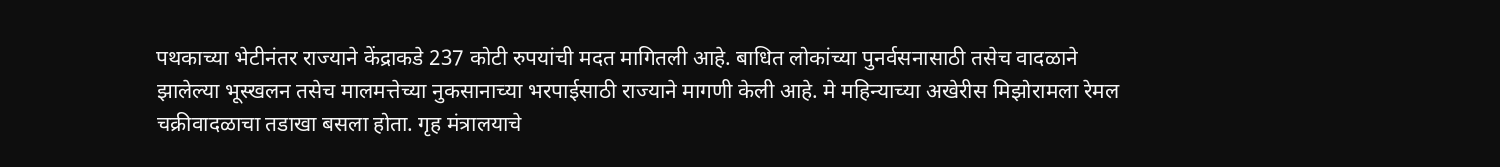पथकाच्या भेटीनंतर राज्याने केंद्राकडे 237 कोटी रुपयांची मदत मागितली आहे. बाधित लोकांच्या पुनर्वसनासाठी तसेच वादळाने झालेल्या भूस्खलन तसेच मालमत्तेच्या नुकसानाच्या भरपाईसाठी राज्याने मागणी केली आहे. मे महिन्याच्या अखेरीस मिझोरामला रेमल चक्रीवादळाचा तडाखा बसला होता. गृह मंत्रालयाचे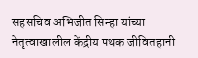सहसचिव अभिजीत सिन्हा यांच्या नेतृत्वाखालील केंद्रीय पथक जीवितहानी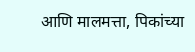आणि मालमत्ता, पिकांच्या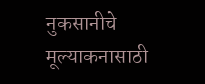नुकसानीचे मूल्याकनासाठी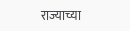राज्याच्या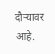दौऱ्यावर आहे.